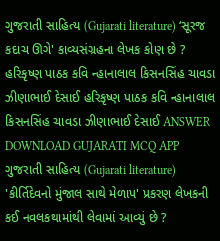ગુજરાતી સાહિત્ય (Gujarati literature) ‘સૂરજ કદાચ ઊગે' કાવ્યસંગ્રહના લેખક કોણ છે ? હરિકૃષ્ણ પાઠક કવિ ન્હાનાલાલ કિસનસિંહ ચાવડા ઝીણાભાઈ દેસાઈ હરિકૃષ્ણ પાઠક કવિ ન્હાનાલાલ કિસનસિંહ ચાવડા ઝીણાભાઈ દેસાઈ ANSWER DOWNLOAD GUJARATI MCQ APP
ગુજરાતી સાહિત્ય (Gujarati literature) 'કીર્તિદેવનો મુંજાલ સાથે મેળાપ' પ્રકરણ લેખકની કઈ નવલકથામાંથી લેવામાં આવ્યું છે ?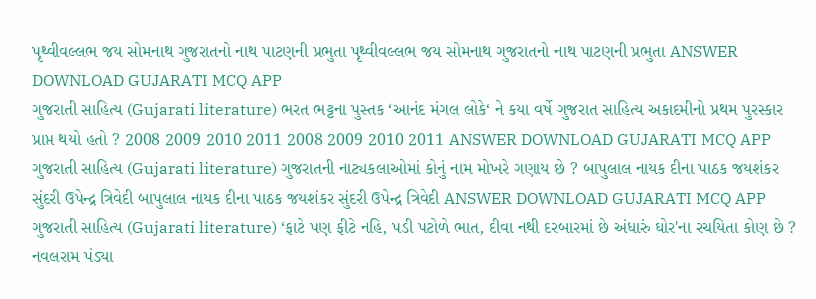પૃથ્વીવલ્લભ જય સોમનાથ ગુજરાતનો નાથ પાટણની પ્રભુતા પૃથ્વીવલ્લભ જય સોમનાથ ગુજરાતનો નાથ પાટણની પ્રભુતા ANSWER DOWNLOAD GUJARATI MCQ APP
ગુજરાતી સાહિત્ય (Gujarati literature) ભરત ભટ્ટના પુસ્તક ‘આનંદ મંગલ લોકે‘ ને કયા વર્ષે ગુજરાત સાહિત્ય અકાદમીનો પ્રથમ પુરસ્કાર પ્રાપ્ત થયો હતો ? 2008 2009 2010 2011 2008 2009 2010 2011 ANSWER DOWNLOAD GUJARATI MCQ APP
ગુજરાતી સાહિત્ય (Gujarati literature) ગુજરાતની નાટ્યકલાઓમાં કોનું નામ મોખરે ગણાય છે ? બાપુલાલ નાયક દીના પાઠક જયશંકર સુંદરી ઉપેન્દ્ર ત્રિવેદી બાપુલાલ નાયક દીના પાઠક જયશંકર સુંદરી ઉપેન્દ્ર ત્રિવેદી ANSWER DOWNLOAD GUJARATI MCQ APP
ગુજરાતી સાહિત્ય (Gujarati literature) ‘ફાટે પણ ફીટે નહિ, પડી પટોળે ભાત, દીવા નથી દરબારમાં છે અંધારું ઘોર'ના રચયિતા કોણ છે ? નવલરામ પંડ્યા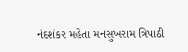નંદશંકર મહેતા મનસુખરામ ત્રિપાઠી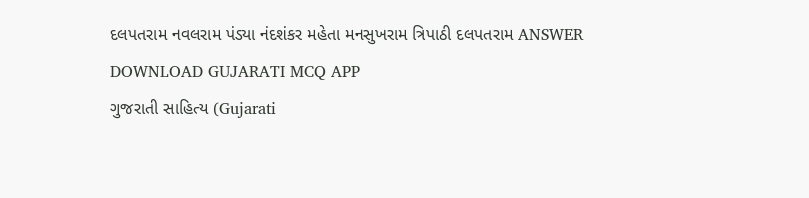દલપતરામ નવલરામ પંડ્યા નંદશંકર મહેતા મનસુખરામ ત્રિપાઠી દલપતરામ ANSWER DOWNLOAD GUJARATI MCQ APP
ગુજરાતી સાહિત્ય (Gujarati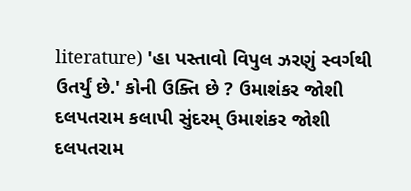literature) 'હા પસ્તાવો વિપુલ ઝરણું સ્વર્ગથી ઉતર્યું છે.' કોની ઉક્તિ છે ? ઉમાશંકર જોશી દલપતરામ કલાપી સુંદરમ્ ઉમાશંકર જોશી દલપતરામ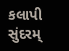કલાપી સુંદરમ્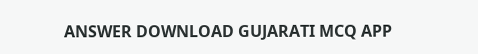ANSWER DOWNLOAD GUJARATI MCQ APP